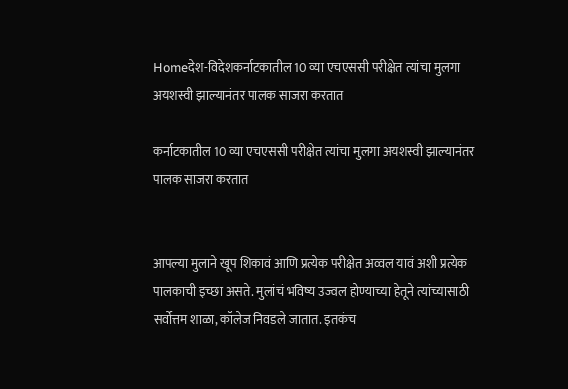Homeदेश-विदेशकर्नाटकातील 10 व्या एचएससी परीक्षेत त्यांचा मुलगा अयशस्वी झाल्यानंतर पालक साजरा करतात

कर्नाटकातील 10 व्या एचएससी परीक्षेत त्यांचा मुलगा अयशस्वी झाल्यानंतर पालक साजरा करतात


आपल्या मुलाने खूप शिकावं आणि प्रत्येक परीक्षेत अव्वल यावं अशी प्रत्येक पालकाची इच्छा असते. मुलांचं भविष्य उज्वल होण्याच्या हेतूने त्यांच्यासाठी सर्वोत्तम शाळा, कॉलेज निवडले जातात. इतकंच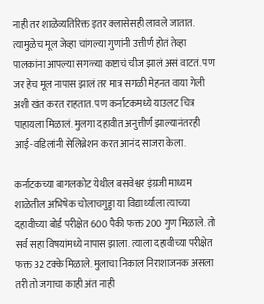नाही तर शाळेव्यतिरिक्त इतर क्लासेसही लावले जातात. त्यामुळेच मूल जेव्हा चांगल्या गुणांनी उत्तीर्ण होतं तेव्हा पालकांना आपल्या सगळ्या कष्टाचं चीज झालं असं वाटतं. पण जर हेच मूल नापास झालं तर मात्र सगळी मेहनत वाया गेली अशी खंत करत राहतात. पण कर्नाटकमध्ये याउलट चित्र पाहायला मिळालं. मुलगा दहावीत अनुत्तीर्ण झाल्यानंतरही आई-वडिलांनी सेलिब्रेशन करत आनंद साजरा केला.

कर्नाटकच्या बागलकोट येथील बसवेश्वर इंग्रजी माध्यम शाळेतील अभिषेक चोलाचगुड्डा या विद्यार्थ्याला त्याच्या दहावीच्या बोर्ड परीक्षेत 600 पैकी फक्त 200 गुण मिळाले. तो सर्व सहा विषयांमध्ये नापास झाला. त्याला दहावीच्या परीक्षेत फक्त 32 टक्के मिळाले. मुलाचा निकाल निराशाजनक असला तरी तो जगाचा काही अंत नाही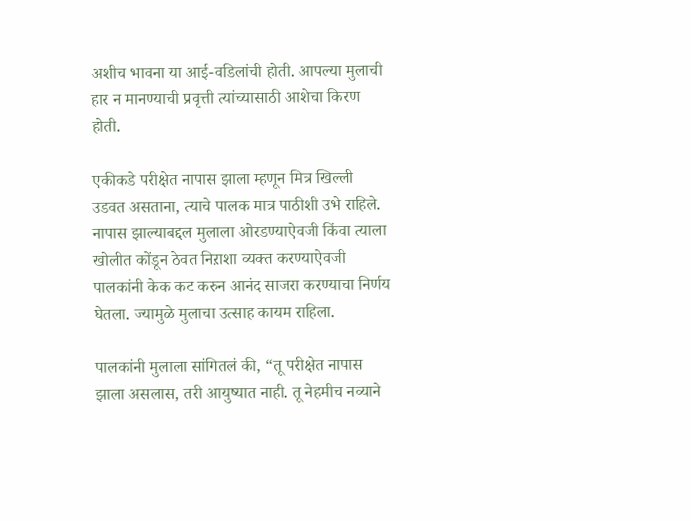अशीच भावना या आई-वडिलांची होती. आपल्या मुलाची हार न मानण्याची प्रवृत्ती त्यांच्यासाठी आशेचा किरण होती.

एकीकडे परीक्षेत नापास झाला म्हणून मित्र खिल्ली उडवत असताना, त्याचे पालक मात्र पाठीशी उभे राहिले. नापास झाल्याबद्दल मुलाला ओरडण्याऐवजी किंवा त्याला खोलीत कोंडून ठेवत निऱाशा व्यक्त करण्याऐवजी पालकांनी केक कट करुन आनंद साजरा करण्याचा निर्णय घेतला. ज्यामुळे मुलाचा उत्साह कायम राहिला.

पालकांनी मुलाला सांगितलं की, “तू परीक्षेत नापास झाला असलास, तरी आयुष्यात नाही. तू नेहमीच नव्याने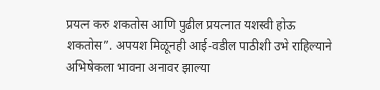प्रयत्न करु शकतोस आणि पुढील प्रयत्नात यशस्वी होऊ शकतोस”. अपयश मिळूनही आई-वडील पाठीशी उभे राहिल्याने अभिषेकला भावना अनावर झाल्या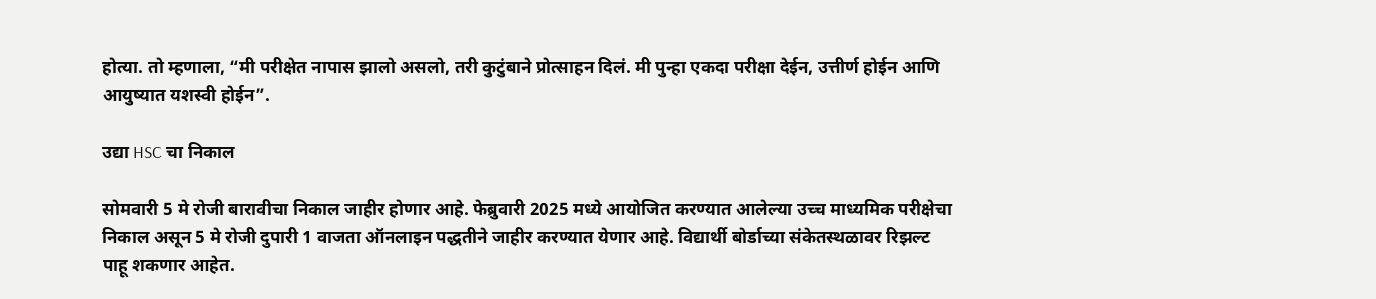होत्या. तो म्हणाला, “मी परीक्षेत नापास झालो असलो, तरी कुटुंबाने प्रोत्साहन दिलं. मी पुन्हा एकदा परीक्षा देईन, उत्तीर्ण होईन आणि आयुष्यात यशस्वी होईन”.

उद्या HSC चा निकाल

सोमवारी 5 मे रोजी बारावीचा निकाल जाहीर होणार आहे. फेब्रुवारी 2025 मध्ये आयोजित करण्यात आलेल्या उच्च माध्यमिक परीक्षेचा निकाल असून 5 मे रोजी दुपारी 1 वाजता ऑनलाइन पद्धतीने जाहीर करण्यात येणार आहे. विद्यार्थी बोर्डाच्या संकेतस्थळावर रिझल्ट पाहू शकणार आहेत.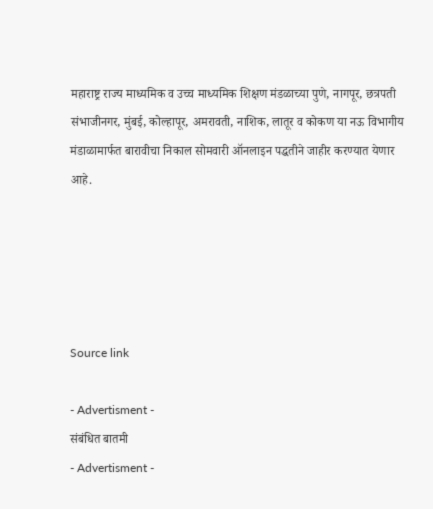महाराष्ट्र राज्य माध्यमिक व उच्च माध्यमिक शिक्षण मंडळाच्या पुणे, नागपूर, छत्रपती संभाजीनगर, मुंबई, कोल्हापूर, अमरावती, नाशिक, लातूर व कोकण या नऊ विभागीय मंडाळामार्फत बारावीचा निकाल सोमवारी ऑनलाइन पद्धतीने जाहीर करण्यात येणार आहे.





Source link

- Advertisment -
संबंधित बातमी
- Advertisment -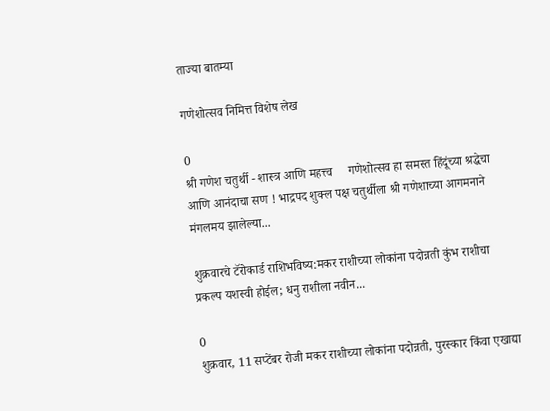ताज्या बातम्या

गणेशोत्सव निमित्त विशेष लेख

0
श्री गणेश चतुर्थी - शास्त्र आणि महत्त्व     गणेशोत्सव हा समस्त हिंदूंच्या श्रद्धेचा आणि आनंदाचा सण ! भाद्रपद शुक्ल पक्ष चतुर्थीला श्री गणेशाच्या आगमनाने मंगलमय झालेल्या...

शुक्रवारचे टॅरोकार्ड राशिभविष्य:मकर राशीच्या लोकांना पदोन्नती कुंभ राशीचा प्रकल्प यशस्वी होईल; धनु राशीला नवीन...

0
शुक्रवार, 11 सप्टेंबर रोजी मकर राशीच्या लोकांना पदोन्नती, पुरस्कार किंवा एखाद्या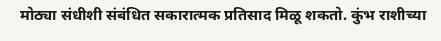मोठ्या संधीशी संबंधित सकारात्मक प्रतिसाद मिळू शकतो. कुंभ राशीच्या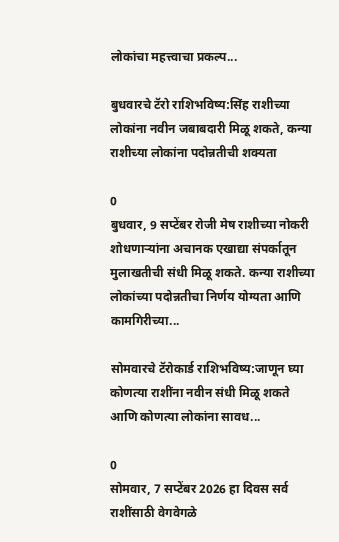लोकांचा महत्त्वाचा प्रकल्प...

बुधवारचे टॅरो राशिभविष्य:सिंह राशीच्या लोकांना नवीन जबाबदारी मिळू शकते, कन्या राशीच्या लोकांना पदोन्नतीची शक्यता

0
बुधवार, 9 सप्टेंबर रोजी मेष राशीच्या नोकरी शोधणाऱ्यांना अचानक एखाद्या संपर्कातून मुलाखतीची संधी मिळू शकते. कन्या राशीच्या लोकांच्या पदोन्नतीचा निर्णय योग्यता आणि कामगिरीच्या...

सोमवारचे टॅरोकार्ड राशिभविष्य:जाणून घ्या कोणत्या राशींना नवीन संधी मिळू शकते आणि कोणत्या लोकांना सावध...

0
सोमवार, 7 सप्टेंबर 2026 हा दिवस सर्व राशींसाठी वेगवेगळे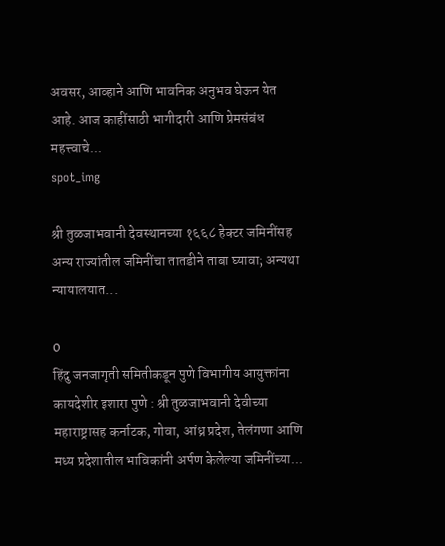अवसर, आव्हाने आणि भावनिक अनुभव घेऊन येत आहे. आज काहींसाठी भागीदारी आणि प्रेमसंबंध महत्त्वाचे...
spot_img

श्री तुळजाभवानी देवस्थानच्या १६६८ हेक्टर जमिनींसह अन्य राज्यांतील जमिनींचा तातडीने ताबा घ्यावा; अन्यथा न्यायालयात...

0
हिंदु जनजागृती समितीकडून पुणे विभागीय आयुक्तांना कायदेशीर इशारा पुणे : श्री तुळजाभवानी देवीच्या महाराष्ट्रासह कर्नाटक, गोवा, आंध्र प्रदेश, तेलंगणा आणि मध्य प्रदेशातील भाविकांनी अर्पण केलेल्या जमिनींच्या...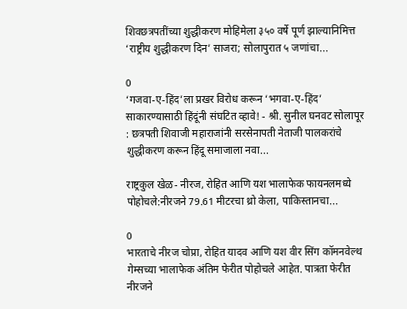शिवछत्रपतींच्या शुद्धीकरण मोहिमेला ३५० वर्षे पूर्ण झाल्यानिमित्त ‘राष्ट्रीय शुद्धीकरण दिन’ साजरा; सोलापुरात ५ जणांचा...

0
‘गजवा-ए-हिंद’ला प्रखर विरोध करून ‘भगवा-ए-हिंद’ साकारण्यासाठी हिंदूंनी संघटित व्हावे! - श्री. सुनील घनवट सोलापूर : छत्रपती शिवाजी महाराजांनी सरसेनापती नेताजी पालकरांचे शुद्धीकरण करून हिंदू समाजाला नवा...

राष्ट्रकुल खेळ- नीरज, रोहित आणि यश भालाफेक फायनलमध्ये पोहोचले:नीरजने 79.61 मीटरचा थ्रो केला, पाकिस्तानचा...

0
भारताचे नीरज चोप्रा, रोहित यादव आणि यश वीर सिंग कॉमनवेल्थ गेम्सच्या भालाफेक अंतिम फेरीत पोहोचले आहेत. पात्रता फेरीत नीरजने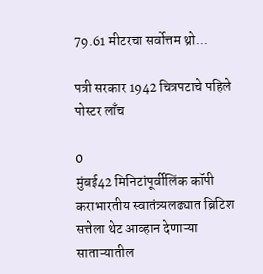79.61 मीटरचा सर्वोत्तम थ्रो...

पत्री सरकार 1942 चित्रपटाचे पहिले पोस्टर लाँच

0
मुंबई42 मिनिटांपूर्वीलिंक कॉपी कराभारतीय स्वातंत्र्यलढ्यात ब्रिटिश सत्तेला थेट आव्हान देणाऱ्या साताऱ्यातील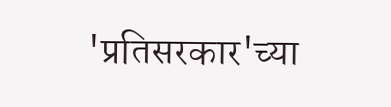'प्रतिसरकार'च्या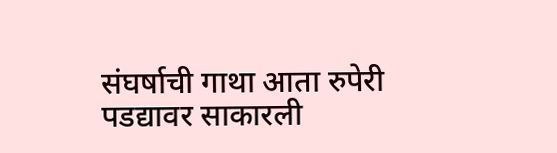संघर्षाची गाथा आता रुपेरी पडद्यावर साकारली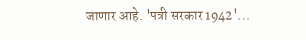जाणार आहे. 'पत्री सरकार 1942'...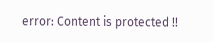error: Content is protected !!